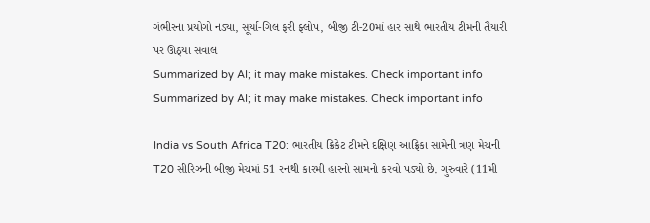ગંભીરના પ્રયોગો નડ્યા, સૂર્યા-ગિલ ફરી ફ્લોપ, બીજી ટી-20માં હાર સાથે ભારતીય ટીમની તૈયારી પર ઊઠ્યા સવાલ
Summarized by AI; it may make mistakes. Check important info
Summarized by AI; it may make mistakes. Check important info

India vs South Africa T20: ભારતીય ક્રિકેટ ટીમને દક્ષિણ આફ્રિકા સામેની ત્રણ મેચની T20 સીરિઝની બીજી મેચમાં 51 રનથી કારમી હારનો સામનો કરવો પડ્યો છે. ગુરુવારે (11મી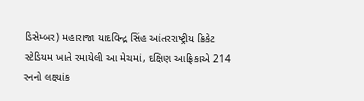ડિસેમ્બર) મહારાજા યાદવિન્દ્ર સિંહ આંતરરાષ્ટ્રીય ક્રિકેટ સ્ટેડિયમ ખાતે રમાયેલી આ મેચમાં, દક્ષિણ આફ્રિકાએ 214 રનનો લક્ષ્યાંક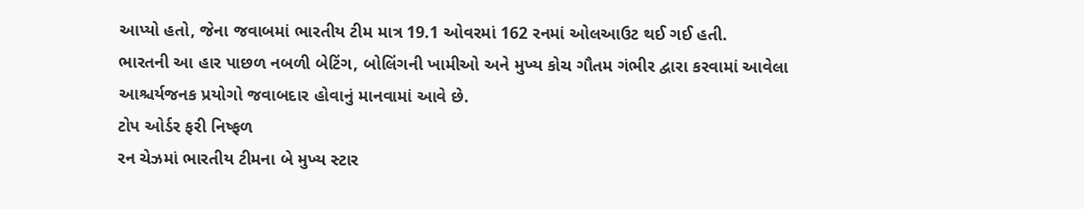આપ્યો હતો, જેના જવાબમાં ભારતીય ટીમ માત્ર 19.1 ઓવરમાં 162 રનમાં ઓલઆઉટ થઈ ગઈ હતી.
ભારતની આ હાર પાછળ નબળી બેટિંગ, બોલિંગની ખામીઓ અને મુખ્ય કોચ ગૌતમ ગંભીર દ્વારા કરવામાં આવેલા આશ્ચર્યજનક પ્રયોગો જવાબદાર હોવાનું માનવામાં આવે છે.
ટોપ ઓર્ડર ફરી નિષ્ફળ
રન ચેઝમાં ભારતીય ટીમના બે મુખ્ય સ્ટાર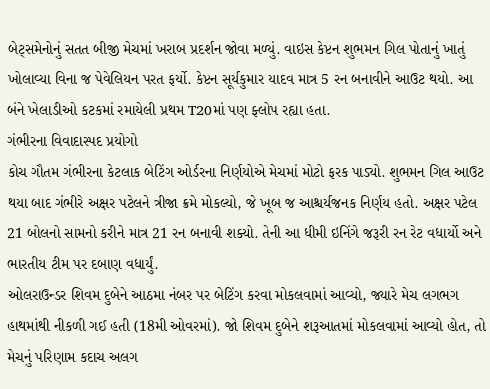બેટ્સમેનોનું સતત બીજી મેચમાં ખરાબ પ્રદર્શન જોવા મળ્યું. વાઇસ કેપ્ટન શુભમન ગિલ પોતાનું ખાતું ખોલાવ્યા વિના જ પેવેલિયન પરત ફર્યો. કેપ્ટન સૂર્યકુમાર યાદવ માત્ર 5 રન બનાવીને આઉટ થયો. આ બંને ખેલાડીઓ કટકમાં રમાયેલી પ્રથમ T20માં પણ ફ્લોપ રહ્યા હતા.
ગંભીરના વિવાદાસ્પદ પ્રયોગો
કોચ ગૌતમ ગંભીરના કેટલાક બેટિંગ ઓર્ડરના નિર્ણયોએ મેચમાં મોટો ફરક પાડ્યો. શુભમન ગિલ આઉટ થયા બાદ ગંભીરે અક્ષર પટેલને ત્રીજા ક્રમે મોકલ્યો, જે ખૂબ જ આશ્ચર્યજનક નિર્ણય હતો. અક્ષર પટેલ 21 બોલનો સામનો કરીને માત્ર 21 રન બનાવી શક્યો. તેની આ ધીમી ઇનિંગે જરૂરી રન રેટ વધાર્યો અને ભારતીય ટીમ પર દબાણ વધાર્યું.
ઓલરાઉન્ડર શિવમ દુબેને આઠમા નંબર પર બેટિંગ કરવા મોકલવામાં આવ્યો, જ્યારે મેચ લગભગ હાથમાંથી નીકળી ગઈ હતી (18મી ઓવરમાં). જો શિવમ દુબેને શરૂઆતમાં મોકલવામાં આવ્યો હોત, તો મેચનું પરિણામ કદાચ અલગ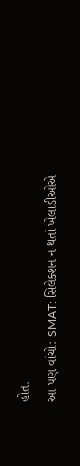હોત.
આ પણ વાંચો: SMAT: સિલેક્શન ન થતાં ખેલાડીઓએ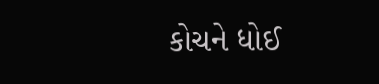કોચને ધોઈ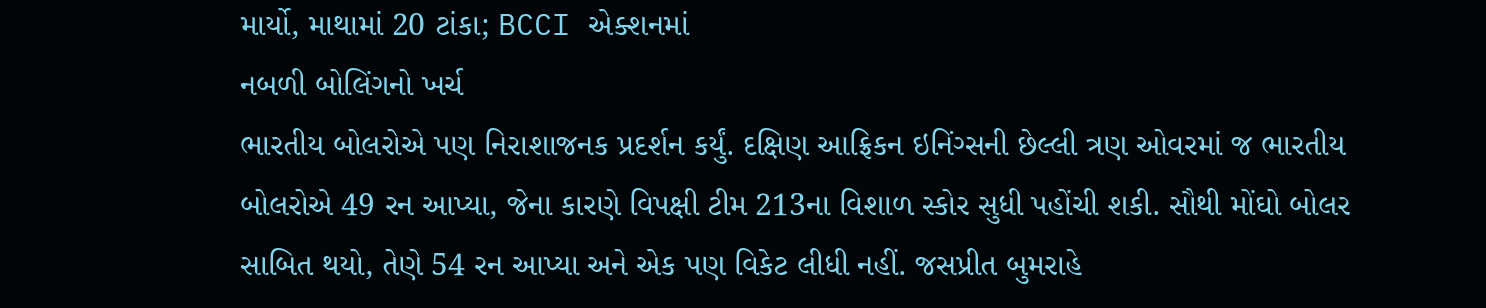માર્યો, માથામાં 20 ટાંકા; BCCI એક્શનમાં
નબળી બોલિંગનો ખર્ચ
ભારતીય બોલરોએ પણ નિરાશાજનક પ્રદર્શન કર્યું. દક્ષિણ આફ્રિકન ઇનિંગ્સની છેલ્લી ત્રણ ઓવરમાં જ ભારતીય બોલરોએ 49 રન આપ્યા, જેના કારણે વિપક્ષી ટીમ 213ના વિશાળ સ્કોર સુધી પહોંચી શકી. સૌથી મોંઘો બોલર સાબિત થયો, તેણે 54 રન આપ્યા અને એક પણ વિકેટ લીધી નહીં. જસપ્રીત બુમરાહે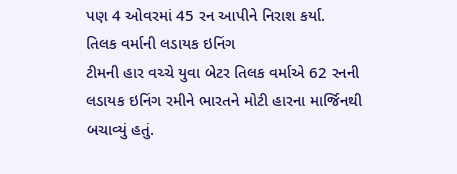પણ 4 ઓવરમાં 45 રન આપીને નિરાશ કર્યા.
તિલક વર્માની લડાયક ઇનિંગ
ટીમની હાર વચ્ચે યુવા બેટર તિલક વર્માએ 62 રનની લડાયક ઇનિંગ રમીને ભારતને મોટી હારના માર્જિનથી બચાવ્યું હતું.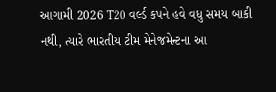આગામી 2026 T20 વર્લ્ડ કપને હવે વધુ સમય બાકી નથી, ત્યારે ભારતીય ટીમ મેનેજમેન્ટના આ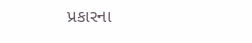પ્રકારના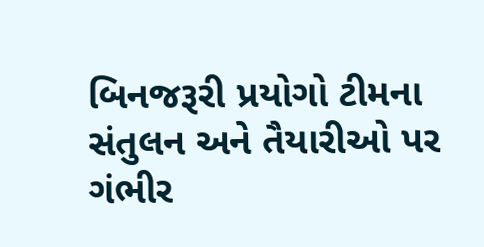બિનજરૂરી પ્રયોગો ટીમના સંતુલન અને તૈયારીઓ પર ગંભીર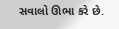સવાલો ઊભા કરે છે.